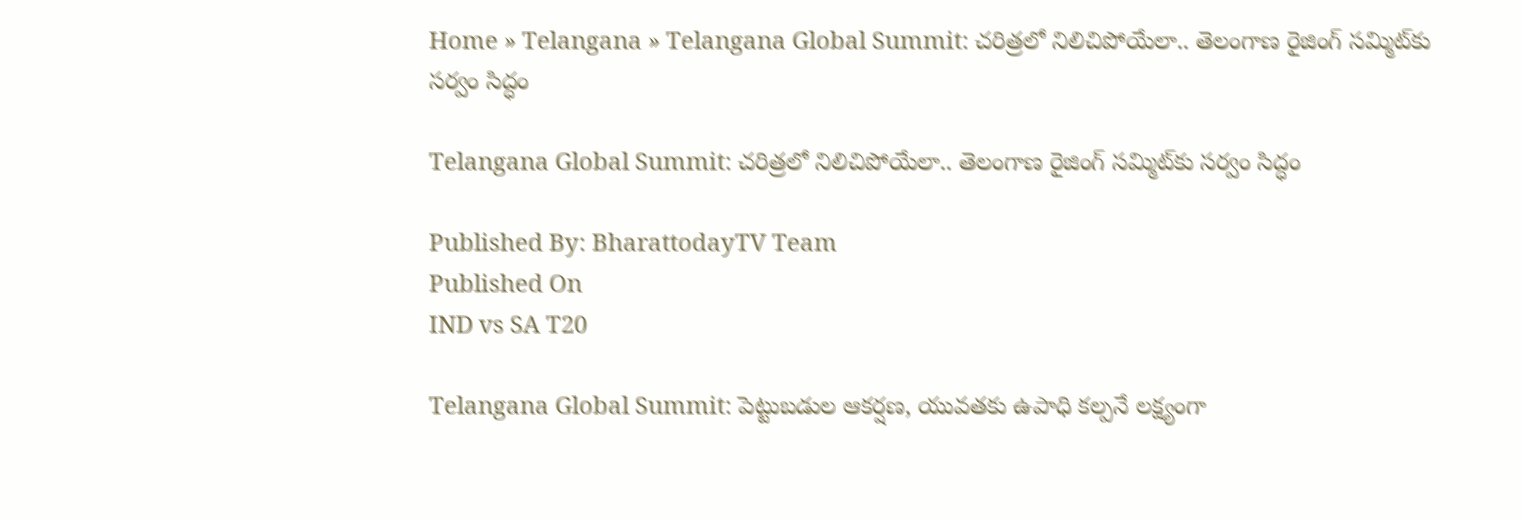Home » Telangana » Telangana Global Summit: చరిత్రలో నిలిచిపోయేలా.. తెలంగాణ రైజింగ్ సమ్మిట్‌కు సర్వం సిద్ధం

Telangana Global Summit: చరిత్రలో నిలిచిపోయేలా.. తెలంగాణ రైజింగ్ సమ్మిట్‌కు సర్వం సిద్ధం

Published By: BharattodayTV Team
Published On
IND vs SA T20

Telangana Global Summit: పెట్టుబడుల ఆకర్షణ, యువతకు ఉపాధి కల్పనే లక్ష్యంగా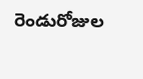రెండురోజుల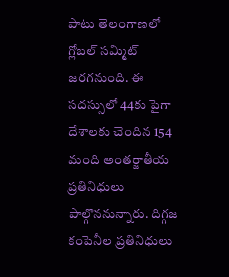పాటు తెలంగాణలో గ్లోబల్ సమ్మిట్ జరగనుంది. ఈ సదస్సులో 44కు పైగా దేశాలకు చెందిన 154 మంది అంతర్జాతీయ ప్రతినిధులు పాల్గొననున్నారు. దిగ్గజ కంపెనీల ప్రతినిధులు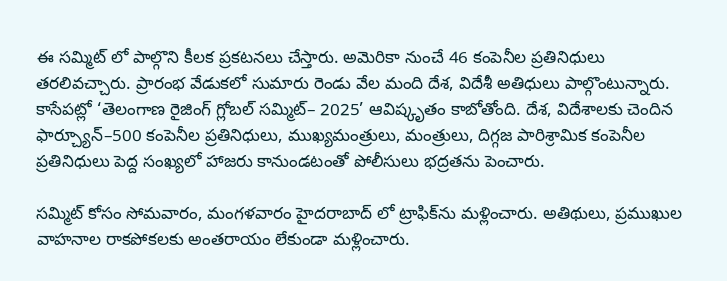ఈ సమ్మిట్ లో పాల్గొని కీలక ప్రకటనలు చేస్తారు. అమెరికా నుంచే 46 కంపెనీల ప్రతినిధులు తరలివచ్చారు. ప్రారంభ వేడుకలో సుమారు రెండు వేల మంది దేశ, విదేశీ అతిధులు పాల్గొంటున్నారు. కాసేపట్లో ‘తెలంగాణ రైజింగ్‌ గ్లోబల్‌ సమ్మిట్‌– 2025’ ఆవిష్కృతం కాబోతోంది. దేశ, విదేశాలకు చెందిన ఫార్చ్యూన్‌–500 కంపెనీల ప్రతినిధులు, ముఖ్యమంత్రులు, మంత్రులు, దిగ్గజ పారిశ్రామిక కంపెనీల ప్రతినిధులు పెద్ద సంఖ్యలో హాజరు కానుండటంతో పోలీసులు భద్రతను పెంచారు.

సమ్మిట్ కోసం సోమవారం, మంగళవారం హైదరాబాద్ లో ట్రాఫిక్‌ను మళ్లించారు. అతిథులు, ప్రముఖుల వాహనాల రాకపోకలకు అంతరాయం లేకుండా మళ్లించారు.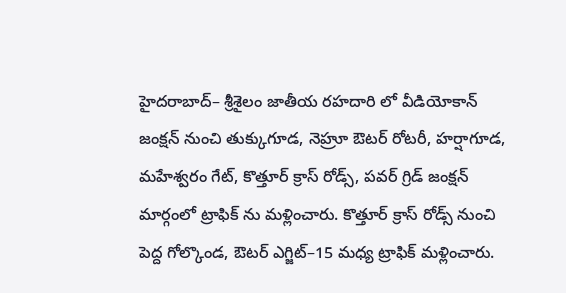హైదరాబాద్‌– శ్రీశైలం జాతీయ రహదారి లో వీడియోకాన్‌ జంక్షన్‌ నుంచి తుక్కుగూడ, నెహ్రూ ఔటర్‌ రోటరీ, హర్షాగూడ, మహేశ్వరం గేట్, కొత్తూర్‌ క్రాస్‌ రోడ్స్, పవర్‌ గ్రిడ్‌ జంక్షన్‌ మార్గంలో ట్రాఫిక్‌ ను మళ్లించారు. కొత్తూర్‌ క్రాస్‌ రోడ్స్‌ నుంచి పెద్ద గోల్కొండ, ఔటర్‌ ఎగ్జిట్‌–15 మధ్య ట్రాఫిక్‌ మళ్లించారు.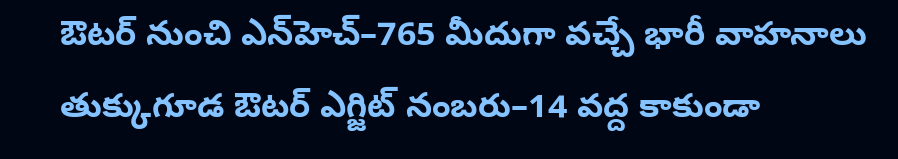ఔటర్‌ నుంచి ఎన్‌హెచ్‌–765 మీదుగా వచ్చే భారీ వాహనాలు తుక్కుగూడ ఔటర్‌ ఎగ్జిట్‌ నంబరు–14 వద్ద కాకుండా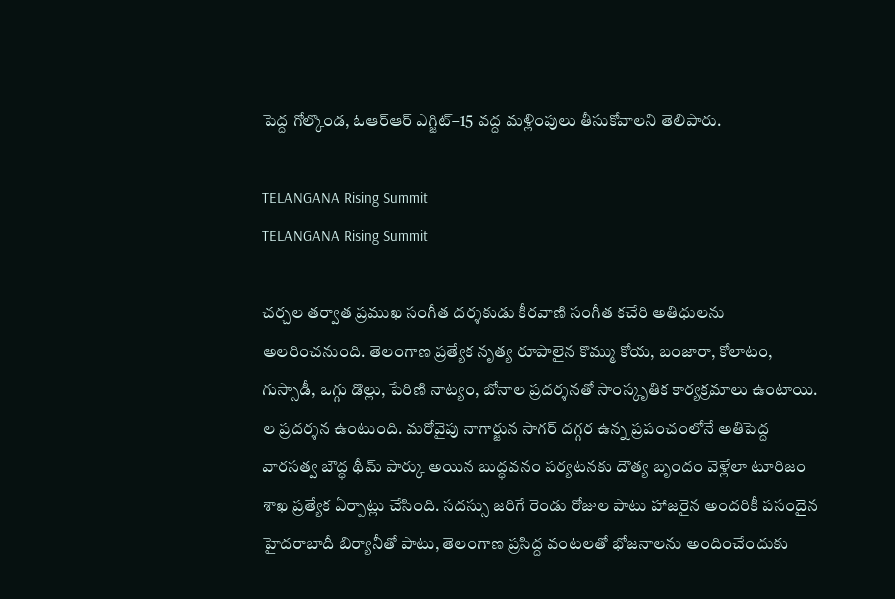పెద్ద గోల్కొండ, ఓఆర్‌ఆర్‌ ఎగ్జిట్‌–15 వద్ద మళ్లింపులు తీసుకోవాలని తెలిపారు.

TELANGANA Rising Summit
TELANGANA Rising Summit

చర్చల తర్వాత ప్రముఖ సంగీత దర్శకుడు కీరవాణి సంగీత కచేరి అతిధులను అలరించనుంది. తెలంగాణ ప్రత్యేక నృత్య రూపాలైన కొమ్ము కోయ, బంజారా, కోలాటం, గుస్సాడీ, ఒగ్గు డొల్లు, పేరిణి నాట్యం, బోనాల ప్రదర్శనతో సాంస్కృతిక కార్యక్రమాలు ఉంటాయి. ల ప్రదర్శన ఉంటుంది. మరోవైపు నాగార్జున సాగర్ దగ్గర ఉన్న ప్రపంచంలోనే అతిపెద్ద వారసత్వ బౌద్ధ థీమ్ పార్కు అయిన బుద్ధవనం పర్యటనకు దౌత్య బృందం వెళ్లేలా టూరిజం శాఖ ప్రత్యేక ఏర్పాట్లు చేసింది. సదస్సు జరిగే రెండు రోజుల పాటు హాజరైన అందరికీ పసందైన హైదరాబాదీ బిర్యానీతో పాటు, తెలంగాణ ప్రసిద్ద వంటలతో భోజనాలను అందించేందుకు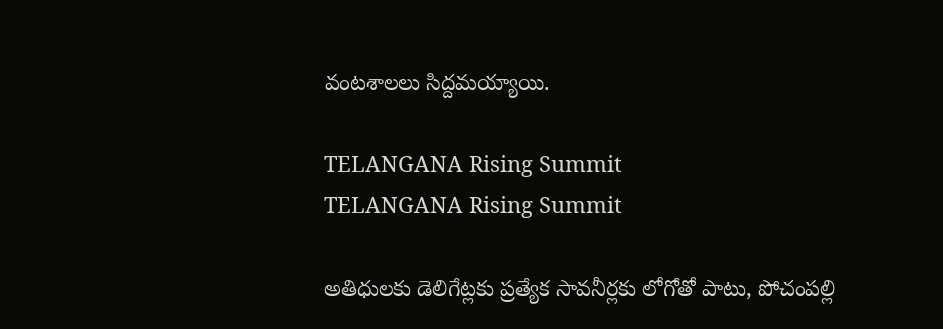వంటశాలలు సిద్దమయ్యాయి.

TELANGANA Rising Summit
TELANGANA Rising Summit

అతిధులకు డెలిగేట్లకు ప్రత్యేక సావనీర్లకు లోగోతో పాటు, పోచంపల్లి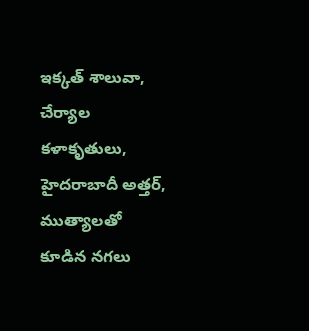ఇక్కత్ శాలువా, చేర్యాల కళాకృతులు, హైదరాబాదీ అత్తర్, ముత్యాలతో కూడిన నగలు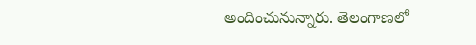అందించునున్నారు. తెలంగాణలో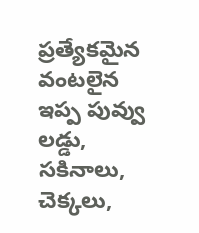ప్రత్యేకమైన వంటలైన ఇప్ప పువ్వు లడ్డు, సకినాలు, చెక్కలు,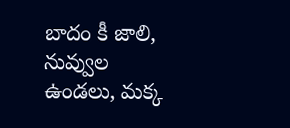బాదం కీ జాలి, నువ్వుల ఉండలు, మక్క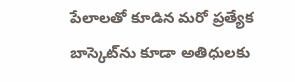పేలాలతో కూడిన మరో ప్రత్యేక బాస్కెట్‌ను కూడా అతిధులకు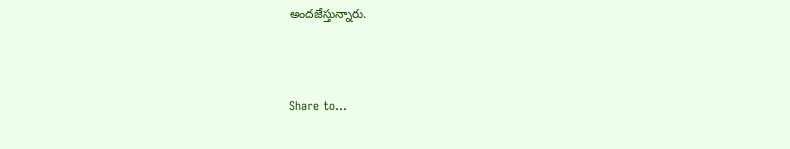అందజేస్తున్నారు.



Share to...